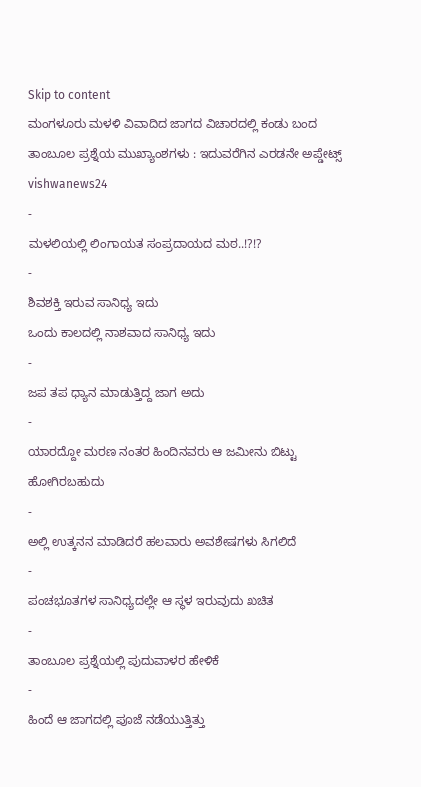Skip to content
ಮಂಗಳೂರು ಮಳಳಿ ವಿವಾದಿದ ಜಾಗದ ವಿಚಾರದಲ್ಲಿ ಕಂಡು ಬಂದ ತಾಂಬೂಲ ಪ್ರಶ್ನೆಯ ಮುಖ್ಯಾಂಶಗಳು : ಇದುವರೆಗಿನ ಎರಡನೇ ಅಪ್ಡೇಟ್ಸ್ vishwanews24
-
ಮಳಲಿಯಲ್ಲಿ ಲಿಂಗಾಯತ ಸಂಪ್ರದಾಯದ ಮಠ..!?!?
-
ಶಿವಶಕ್ತಿ ಇರುವ ಸಾನಿಧ್ಯ ಇದು
ಒಂದು ಕಾಲದಲ್ಲಿ ನಾಶವಾದ ಸಾನಿಧ್ಯ ಇದು
-
ಜಪ ತಪ ಧ್ಯಾನ ಮಾಡುತ್ತಿದ್ದ ಜಾಗ ಅದು
-
ಯಾರದ್ದೋ ಮರಣ ನಂತರ ಹಿಂದಿನವರು ಆ ಜಮೀನು ಬಿಟ್ಟು ಹೋಗಿರಬಹುದು
-
ಅಲ್ಲಿ ಉತ್ಕನನ ಮಾಡಿದರೆ ಹಲವಾರು ಅವಶೇಷಗಳು ಸಿಗಲಿದೆ
-
ಪಂಚಭೂತಗಳ ಸಾನಿಧ್ಯದಲ್ಲೇ ಆ ಸ್ಥಳ ಇರುವುದು ಖಚಿತ
-
ತಾಂಬೂಲ ಪ್ರಶ್ನೆಯಲ್ಲಿ ಪುದುವಾಳರ ಹೇಳಿಕೆ
-
ಹಿಂದೆ ಆ ಜಾಗದಲ್ಲಿ ಪೂಜೆ ನಡೆಯುತ್ತಿತ್ತು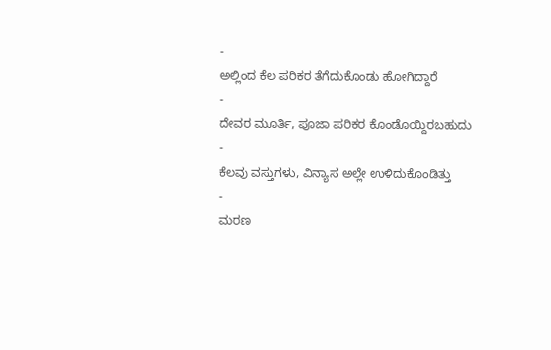-
ಅಲ್ಲಿಂದ ಕೆಲ ಪರಿಕರ ತೆಗೆದುಕೊಂಡು ಹೋಗಿದ್ದಾರೆ
-
ದೇವರ ಮೂರ್ತಿ, ಪೂಜಾ ಪರಿಕರ ಕೊಂಡೊಯ್ದಿರಬಹುದು
-
ಕೆಲವು ವಸ್ತುಗಳು, ವಿನ್ಯಾಸ ಅಲ್ಲೇ ಉಳಿದುಕೊಂಡಿತ್ತು
-
ಮರಣ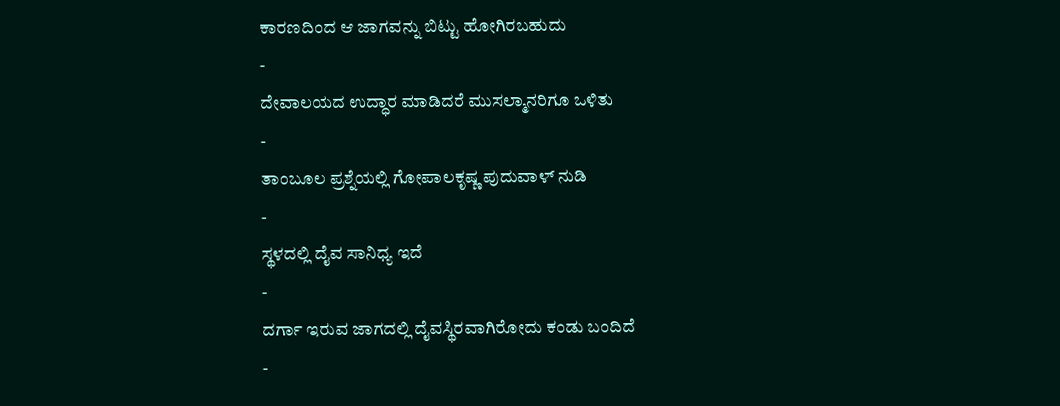ಕಾರಣದಿಂದ ಆ ಜಾಗವನ್ನು ಬಿಟ್ಟು ಹೋಗಿರಬಹುದು
-
ದೇವಾಲಯದ ಉದ್ಧಾರ ಮಾಡಿದರೆ ಮುಸಲ್ಮಾನರಿಗೂ ಒಳಿತು
-
ತಾಂಬೂಲ ಪ್ರಶ್ನೆಯಲ್ಲಿ ಗೋಪಾಲಕೃಷ್ಣ ಪುದುವಾಳ್ ನುಡಿ
-
ಸ್ಥಳದಲ್ಲಿ ದೈವ ಸಾನಿಧ್ಯ ಇದೆ
-
ದರ್ಗಾ ಇರುವ ಜಾಗದಲ್ಲಿ ದೈವಸ್ಥಿರವಾಗಿರೋದು ಕಂಡು ಬಂದಿದೆ
-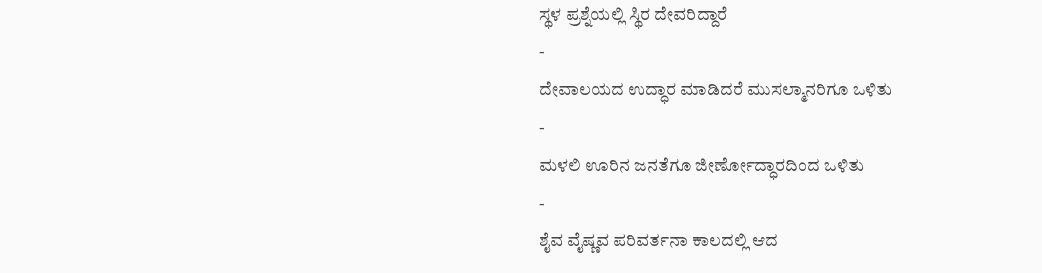ಸ್ಥಳ ಪ್ರಶ್ನೆಯಲ್ಲಿ ಸ್ಥಿರ ದೇವರಿದ್ದಾರೆ
-
ದೇವಾಲಯದ ಉದ್ಧಾರ ಮಾಡಿದರೆ ಮುಸಲ್ಮಾನರಿಗೂ ಒಳಿತು
-
ಮಳಲಿ ಊರಿನ ಜನತೆಗೂ ಜೀರ್ಣೋದ್ಧಾರದಿಂದ ಒಳಿತು
-
ಶೈವ ವೈಷ್ಣವ ಪರಿವರ್ತನಾ ಕಾಲದಲ್ಲಿ ಆದ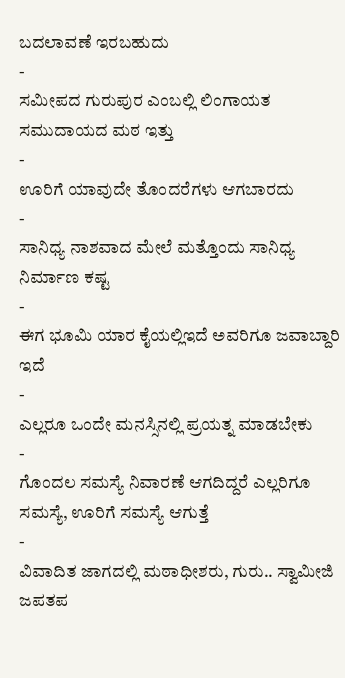ಬದಲಾವಣೆ ಇರಬಹುದು
-
ಸಮೀಪದ ಗುರುಪುರ ಎಂಬಲ್ಲಿ ಲಿಂಗಾಯತ ಸಮುದಾಯದ ಮಠ ಇತ್ತು
-
ಊರಿಗೆ ಯಾವುದೇ ತೊಂದರೆಗಳು ಆಗಬಾರದು
-
ಸಾನಿಧ್ಯ ನಾಶವಾದ ಮೇಲೆ ಮತ್ತೊಂದು ಸಾನಿಧ್ಯ ನಿರ್ಮಾಣ ಕಷ್ಟ
-
ಈಗ ಭೂಮಿ ಯಾರ ಕೈಯಲ್ಲಿಇದೆ ಅವರಿಗೂ ಜವಾಬ್ದಾರಿ ಇದೆ
-
ಎಲ್ಲರೂ ಒಂದೇ ಮನಸ್ಸಿನಲ್ಲಿ ಪ್ರಯತ್ನ ಮಾಡಬೇಕು
-
ಗೊಂದಲ ಸಮಸ್ಯೆ ನಿವಾರಣೆ ಆಗದಿದ್ದರೆ ಎಲ್ಲರಿಗೂ ಸಮಸ್ಯೆ, ಊರಿಗೆ ಸಮಸ್ಯೆ ಆಗುತ್ತೆ
-
ವಿವಾದಿತ ಜಾಗದಲ್ಲಿ ಮಠಾಧೀಶರು, ಗುರು.. ಸ್ವಾಮೀಜಿ ಜಪತಪ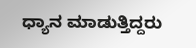ಧ್ಯಾನ ಮಾಡುತ್ತಿದ್ದರು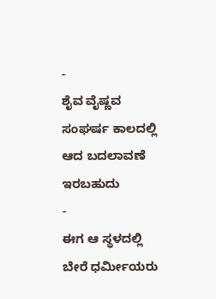-
ಶೈವ ವೈಷ್ಣವ ಸಂಘರ್ಷ ಕಾಲದಲ್ಲಿ ಆದ ಬದಲಾವಣೆ ಇರಬಹುದು
-
ಈಗ ಆ ಸ್ಥಳದಲ್ಲಿ ಬೇರೆ ಧರ್ಮೀಯರು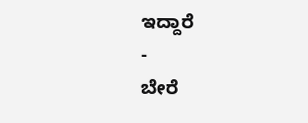ಇದ್ದಾರೆ
-
ಬೇರೆ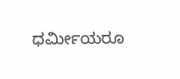ಧರ್ಮೀಯರೂ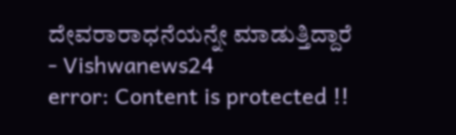ದೇವರಾರಾಧನೆಯನ್ನೇ ಮಾಡುತ್ತಿದ್ದಾರೆ
- Vishwanews24
error: Content is protected !!